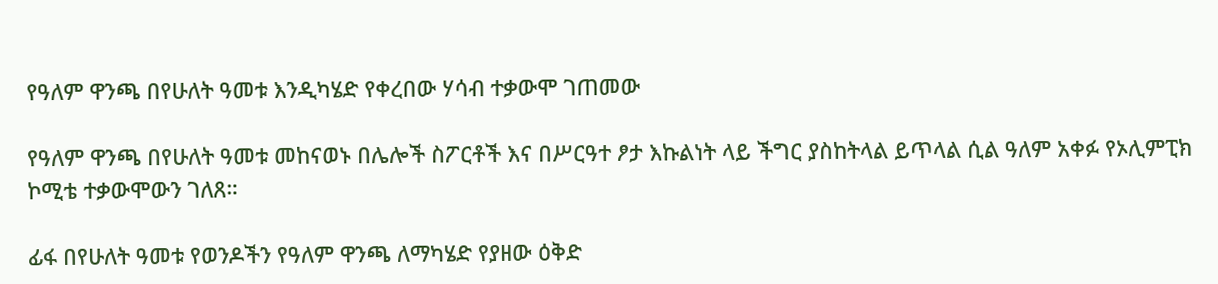የዓለም ዋንጫ በየሁለት ዓመቱ እንዲካሄድ የቀረበው ሃሳብ ተቃውሞ ገጠመው

የዓለም ዋንጫ በየሁለት ዓመቱ መከናወኑ በሌሎች ስፖርቶች እና በሥርዓተ ፆታ እኩልነት ላይ ችግር ያስከትላል ይጥላል ሲል ዓለም አቀፉ የኦሊምፒክ ኮሚቴ ተቃውሞውን ገለጸ።

ፊፋ በየሁለት ዓመቱ የወንዶችን የዓለም ዋንጫ ለማካሄድ የያዘው ዕቅድ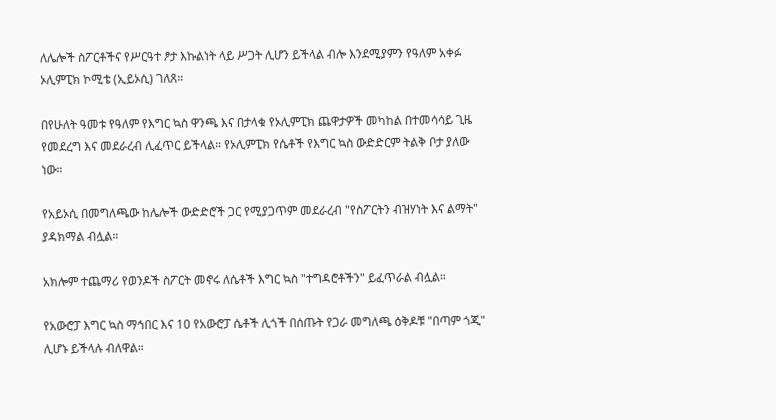ለሌሎች ስፖርቶችና የሥርዓተ ፆታ እኩልነት ላይ ሥጋት ሊሆን ይችላል ብሎ እንደሚያምን የዓለም አቀፉ ኦሊምፒክ ኮሚቴ (ኢይኦሲ) ገለጸ።

በየሁለት ዓመቱ የዓለም የእግር ኳስ ዋንጫ እና በታላቁ የኦሊምፒክ ጨዋታዎች መካከል በተመሳሳይ ጊዜ የመደረግ እና መደራረብ ሊፈጥር ይችላል። የኦሊምፒክ የሴቶች የእግር ኳስ ውድድርም ትልቅ ቦታ ያለው ነው።

የአይኦሲ በመግለጫው ከሌሎች ውድድሮች ጋር የሚያጋጥም መደራረብ "የስፖርትን ብዝሃነት እና ልማት" ያዳክማል ብሏል።

አክሎም ተጨማሪ የወንዶች ስፖርት መኖሩ ለሴቶች እግር ኳስ "ተግዳሮቶችን" ይፈጥራል ብሏል።

የአውሮፓ እግር ኳስ ማኅበር እና 10 የአውሮፓ ሴቶች ሊጎች በሰጡት የጋራ መግለጫ ዕቅዶቹ "በጣም ጎጂ" ሊሆኑ ይችላሉ ብለዋል።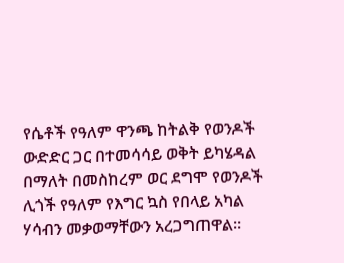የሴቶች የዓለም ዋንጫ ከትልቅ የወንዶች ውድድር ጋር በተመሳሳይ ወቅት ይካሄዳል በማለት በመስከረም ወር ደግሞ የወንዶች ሊጎች የዓለም የእግር ኳስ የበላይ አካል ሃሳብን መቃወማቸውን አረጋግጠዋል።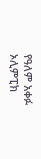የዓለም አቀፉ ኦሊምፒክ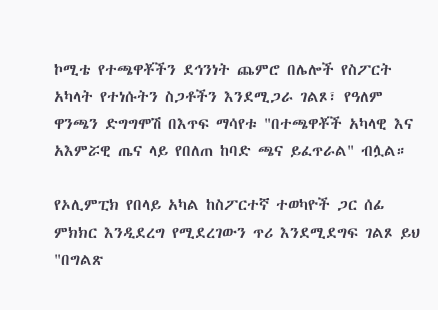ኮሚቴ የተጫዋቾችን ደኅንነት ጨምሮ በሌሎች የስፖርት አካላት የተነሱትን ስጋቶችን እንደሚጋራ ገልጾ፣ የዓለም ዋንጫን ድግግሞሽ በእጥፍ ማሳየቱ "በተጫዋቾች አካላዊ እና አእምሯዊ ጤና ላይ የበለጠ ከባድ ጫና ይፈጥራል" ብሏል።

የኦሊምፒክ የበላይ አካል ከስፖርተኛ ተወካዮች ጋር ሰፊ ምክክር እንዲደረግ የሚደረገውን ጥሪ እንደሚደግፍ ገልጾ ይህ "በግልጽ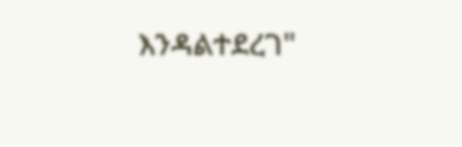እንዳልተደረገ"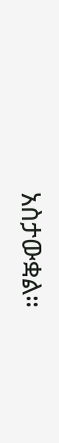አስታውቋል።